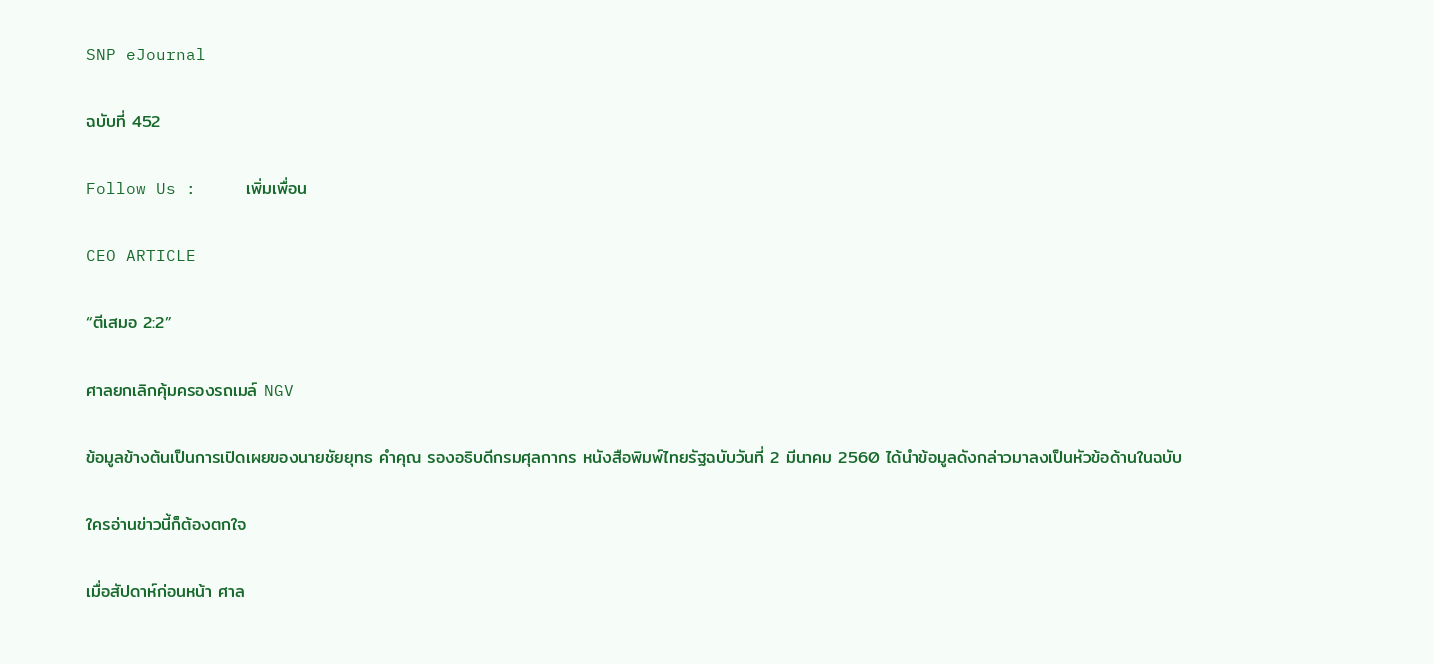SNP eJournal

ฉบับที่ 452

Follow Us :     เพิ่มเพื่อน

CEO ARTICLE

“ตีเสมอ 2:2”

ศาลยกเลิกคุ้มครองรถเมล์ NGV

ข้อมูลข้างต้นเป็นการเปิดเผยของนายชัยยุทธ คำคุณ รองอธิบดีกรมศุลกากร หนังสือพิมพ์ไทยรัฐฉบับวันที่ 2 มีนาคม 2560 ได้นำข้อมูลดังกล่าวมาลงเป็นหัวข้อด้านในฉบับ

ใครอ่านข่าวนี้ก็ต้องตกใจ

เมื่อสัปดาห์ก่อนหน้า ศาล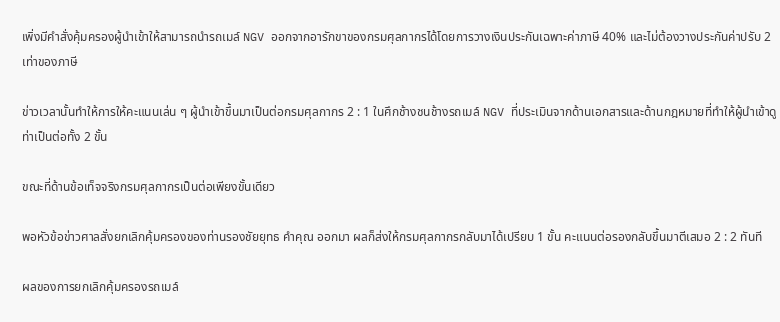เพิ่งมีคำสั่งคุ้มครองผู้นำเข้าให้สามารถนำรถเมล์ NGV ออกจากอารักขาของกรมศุลกากรได้โดยการวางเงินประกันเฉพาะค่าภาษี 40% และไม่ต้องวางประกันค่าปรับ 2 เท่าของภาษี

ข่าวเวลานั้นทำให้การให้คะแนนเล่น ๆ ผู้นำเข้าขึ้นมาเป็นต่อกรมศุลกากร 2 : 1 ในศึกช้างชนช้างรถเมล์ NGV ที่ประเมินจากด้านเอกสารและด้านกฎหมายที่ทำให้ผู้นำเข้าดูท่าเป็นต่อทั้ง 2 ขั้น

ขณะที่ด้านข้อเท็จจริงกรมศุลกากรเป็นต่อเพียงขั้นเดียว

พอหัวข้อข่าวศาลสั่งยกเลิกคุ้มครองของท่านรองชัยยุทธ คำคุณ ออกมา ผลก็ส่งให้กรมศุลกากรกลับมาได้เปรียบ 1 ขั้น คะแนนต่อรองกลับขึ้นมาตีเสมอ 2 : 2 ทันที

ผลของการยกเลิกคุ้มครองรถเมล์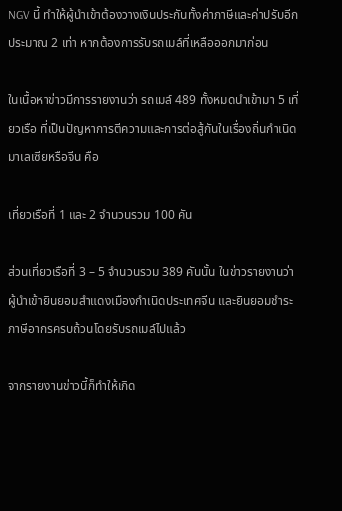NGV นี้ ทำให้ผู้นำเข้าต้องวางเงินประกันทั้งค่าภาษีและค่าปรับอีกประมาณ 2 เท่า หากต้องการรับรถเมล์ที่เหลือออกมาก่อน

ในเนื้อหาข่าวมีการรายงานว่า รถเมล์ 489 ทั้งหมดนำเข้ามา 5 เที่ยวเรือ ที่เป็นปัญหาการตีความและการต่อสู้กันในเรื่องถิ่นกำเนิดมาเลเซียหรือจีน คือ

เที่ยวเรือที่ 1 และ 2 จำนวนรวม 100 คัน

ส่วนเที่ยวเรือที่ 3 – 5 จำนวนรวม 389 คันนั้น ในข่าวรายงานว่า ผู้นำเข้ายินยอมสำแดงเมืองกำเนิดประเทศจีน และยินยอมชำระภาษีอากรครบถ้วนโดยรับรถเมล์ไปแล้ว

จากรายงานข่าวนี้ก็ทำให้เกิด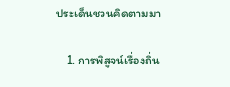ประเด็นชวนคิดตามมา

    1. การพิสูจน์เรื่องถิ่น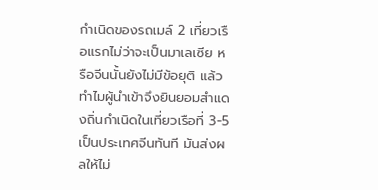กำเนิดของรถเมล์ 2 เที่ยวเรือแรกไม่ว่าจะเป็นมาเลเซีย หรือจีนนั้นยังไม่มีข้อยุติ แล้วทำไมผู้นำเข้าจึงยินยอมสำแดงถิ่นกำเนิดในเที่ยวเรือที่ 3-5 เป็นประเทศจีนทันที มันส่งผลให้ไม่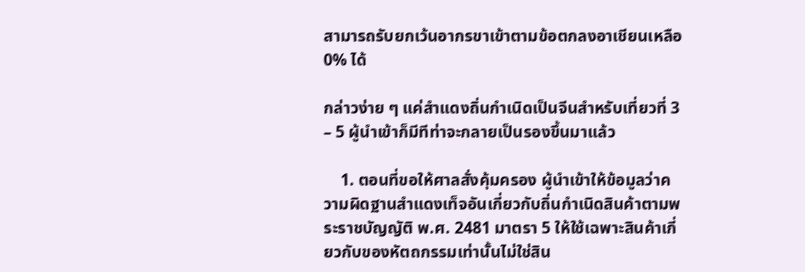สามารถรับยกเว้นอากรขาเข้าตามข้อตกลงอาเชียนเหลือ 0% ได้

กล่าวง่าย ๆ แค่สำแดงถิ่นกำเนิดเป็นจีนสำหรับเที่ยวที่ 3 – 5 ผู้นำเข้าก็มีทีท่าจะกลายเป็นรองขึ้นมาแล้ว

    1. ตอนที่ขอให้ศาลสั่งคุ้มครอง ผู้นำเข้าให้ข้อมูลว่าความผิดฐานสำแดงเท็จอันเกี่ยวกับถิ่นกำเนิดสินค้าตามพระราชบัญญัติ พ.ศ. 2481 มาตรา 5 ให้ใช้เฉพาะสินค้าเกี่ยวกับของหัตถกรรมเท่านั้นไม่ใช่สิน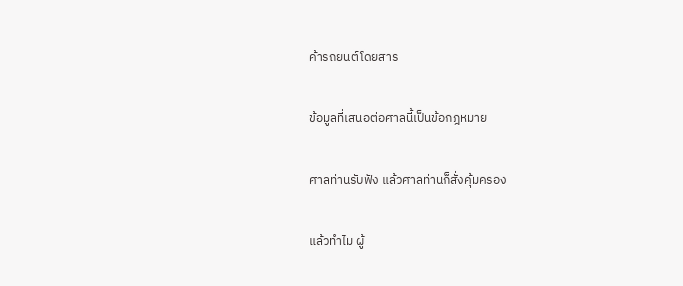ค้ารถยนต์โดยสาร

ข้อมูลที่เสนอต่อศาลนี้เป็นข้อกฎหมาย

ศาลท่านรับฟัง แล้วศาลท่านก็สั่งคุ้มครอง

แล้วทำไม ผู้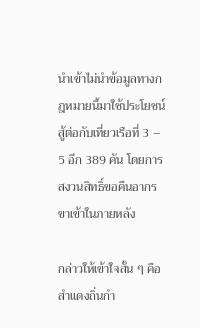นำเข้าไม่นำข้อมูลทางกฎหมายนี้มาใช้ประโยชน์สู้ต่อกับเที่ยวเรือที่ 3 – 5 อีก 389 คัน โดยการสงวนสิทธิ์ขอคืนอากรขาเข้าในภายหลัง

กล่าวให้เข้าใจสั้น ๆ คือ สำแดงถิ่นกำ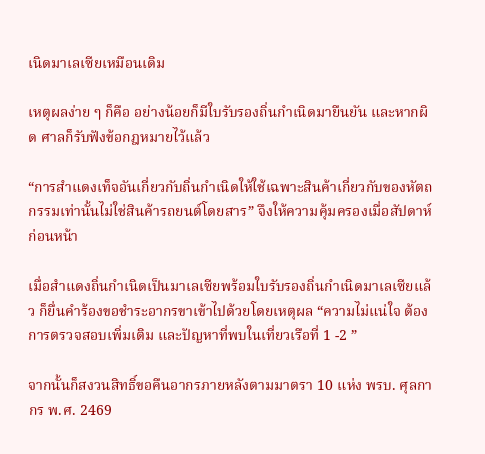เนิดมาเลเซียเหมือนเดิม

เหตุผลง่าย ๆ ก็คือ อย่างน้อยก็มีใบรับรองถิ่นกำเนิดมายืนยัน และหากผิด ศาลก็รับฟังข้อกฎหมายไว้แล้ว

“การสำแดงเท็จอันเกี่ยวกับถิ่นกำเนิดให้ใช้เฉพาะสินค้าเกี่ยวกับของหัตถกรรมเท่านั้นไม่ใช่สินค้ารถยนต์โดยสาร” จึงให้ความคุ้มครองเมื่อสัปดาห์ก่อนหน้า

เมื่อสำแดงถิ่นกำเนิดเป็นมาเลเซียพร้อมใบรับรองถิ่นกำเนิดมาเลเซียแล้ว ก็ยื่นคำร้องขอชำระอากรขาเข้าไปด้วยโดยเหตุผล “ความไม่แน่ใจ ต้องการตรวจสอบเพิ่มเติม และปัญหาที่พบในเที่ยวเรือที่ 1 -2 ”

จากนั้นก็สงวนสิทธิ์ขอคืนอากรภายหลังตามมาตรา 10 แห่ง พรบ. ศุลกากร พ.ศ. 2469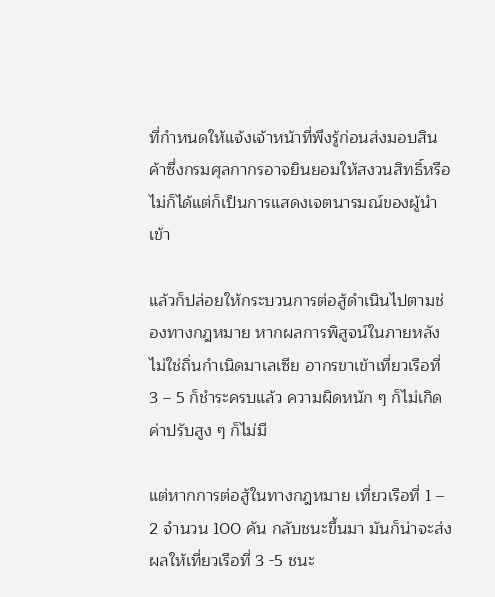ที่กำหนดให้แจ้งเจ้าหน้าที่พึงรู้ก่อนส่งมอบสินค้าซึ่งกรมศุลกากรอาจยินยอมให้สงวนสิทธิ์หรือไม่ก็ได้แต่ก็เป็นการแสดงเจตนารมณ์ของผู้นำเข้า

แล้วก็ปล่อยให้กระบวนการต่อสู้ดำเนินไปตามช่องทางกฎหมาย หากผลการพิสูจน์ในภายหลังไม่ใช่ถิ่นกำเนิดมาเลเซีย อากรขาเข้าเที่ยวเรือที่ 3 – 5 ก็ชำระครบแล้ว ความผิดหนัก ๆ ก็ไม่เกิด ค่าปรับสูง ๆ ก็ไม่มี

แต่หากการต่อสู้ในทางกฎหมาย เที่ยวเรือที่ 1 – 2 จำนวน 100 คัน กลับชนะขึ้นมา มันก็น่าจะส่งผลให้เที่ยวเรือที่ 3 -5 ชนะ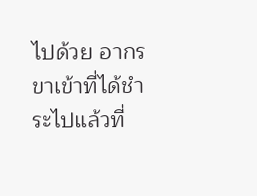ไปด้วย อากรขาเข้าที่ได้ชำระไปแล้วที่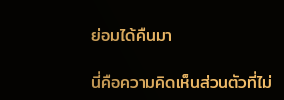ย่อมได้คืนมา

นี่คือความคิดเห็นส่วนตัวที่ไม่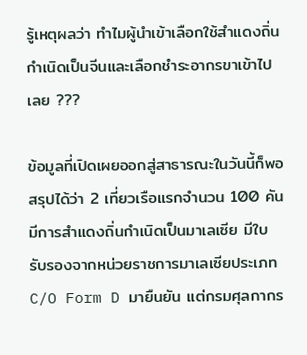รู้เหตุผลว่า ทำไมผู้นำเข้าเลือกใช้สำแดงถิ่นกำเนิดเป็นจีนและเลือกชำระอากรขาเข้าไปเลย ???

ข้อมูลที่เปิดเผยออกสู่สาธารณะในวันนี้ก็พอสรุปได้ว่า 2 เที่ยวเรือแรกจำนวน 100 คัน มีการสำแดงถิ่นกำเนิดเป็นมาเลเซีย มีใบรับรองจากหน่วยราชการมาเลเซียประเภท C/O Form D มายืนยัน แต่กรมศุลกากร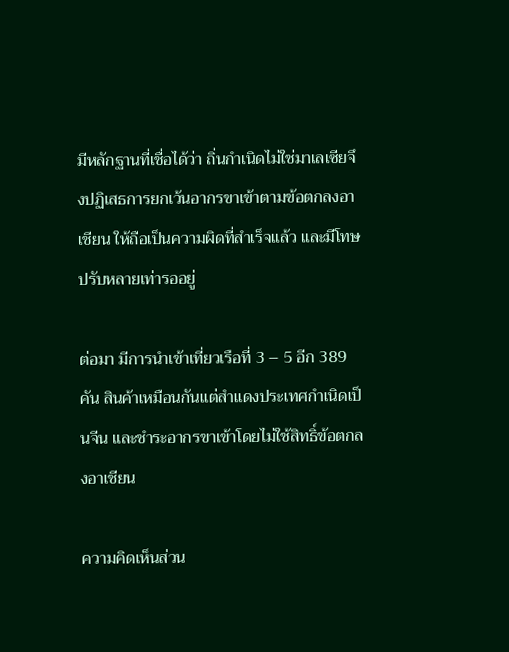มีหลักฐานที่เชื่อได้ว่า ถิ่นกำเนิดไม่ใช่มาเลเซียจึงปฏิเสธการยกเว้นอากรขาเข้าตามข้อตกลงอาเชียน ให้ถือเป็นความผิดที่สำเร็จแล้ว และมีโทษปรับหลายเท่ารออยู่

ต่อมา มีการนำเข้าเที่ยวเรือที่ 3 – 5 อีก 389 คัน สินค้าเหมือนกันแต่สำแดงประเทศกำเนิดเป็นจีน และชำระอากรขาเข้าโดยไม่ใช้สิทธิ์ข้อตกลงอาเชียน

ความคิดเห็นส่วน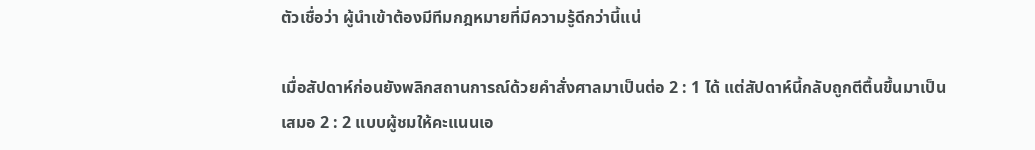ตัวเชื่อว่า ผู้นำเข้าต้องมีทีมกฎหมายที่มีความรู้ดีกว่านี้แน่

เมื่อสัปดาห์ก่อนยังพลิกสถานการณ์ด้วยคำสั่งศาลมาเป็นต่อ 2 : 1 ได้ แต่สัปดาห์นี้กลับถูกตีตื้นขึ้นมาเป็นเสมอ 2 : 2 แบบผู้ชมให้คะแนนเอ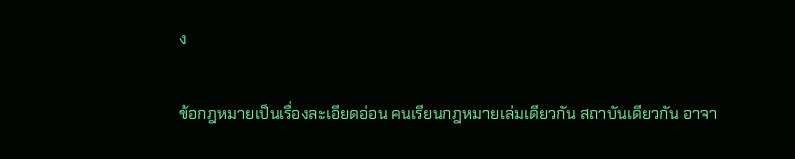ง

ข้อกฎหมายเป็นเรื่องละเอียดอ่อน คนเรียนกฎหมายเล่มเดียวกัน สถาบันเดียวกัน อาจา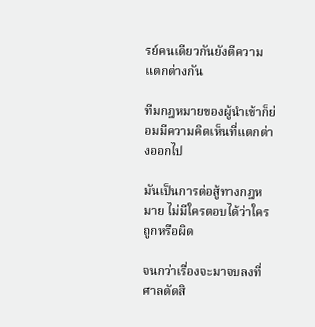รย์คนเดียวกันยังตีความแตกต่างกัน

ทีมกฎหมายของผู้นำเข้าก็ย่อมมีความคิดเห็นที่แตกต่างออกไป

มันเป็นการต่อสู้ทางกฎหมาย ไม่มีใครตอบได้ว่าใครถูกหรือผิด

จนกว่าเรื่องจะมาจบลงที่ศาลตัดสิ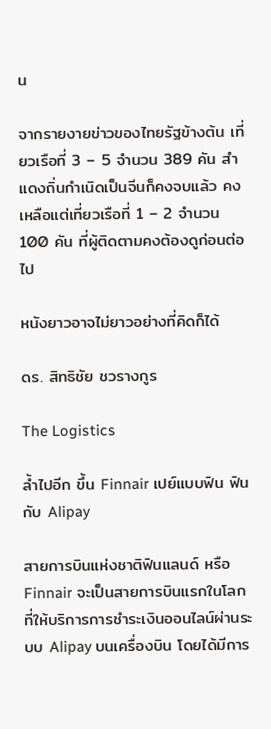น

จากรายงายข่าวของไทยรัฐข้างต้น เที่ยวเรือที่ 3 – 5 จำนวน 389 คัน สำแดงถิ่นกำเนิดเป็นจีนก็คงจบแล้ว คงเหลือแต่เที่ยวเรือที่ 1 – 2 จำนวน 100 คัน ที่ผู้ติดตามคงต้องดูก่อนต่อไป

หนังยาวอาจไม่ยาวอย่างที่คิดก็ได้

ดร. สิทธิชัย ชวรางกูร

The Logistics

ล้ำไปอีก ขึ้น Finnair เปย์แบบฟิน ฟินกับ Alipay

สายการบินแห่งชาติฟินแลนด์ หรือ Finnair จะเป็นสายการบินแรกในโลกที่ให้บริการการชำระเงินออนไลน์ผ่านระบบ Alipay บนเครื่องบิน โดยได้มีการ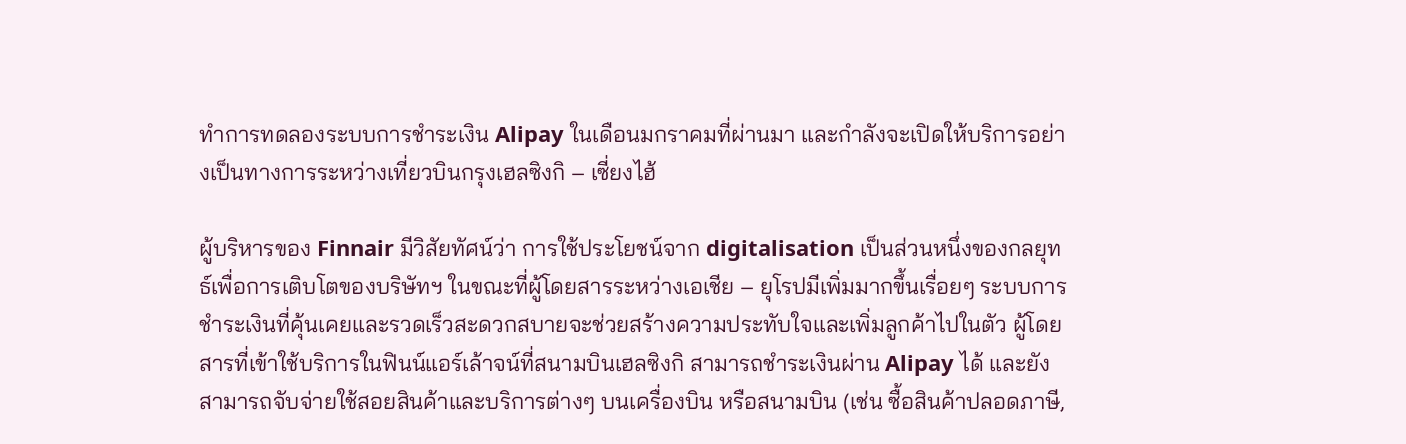ทำการทดลองระบบการชำระเงิน Alipay ในเดือนมกราคมที่ผ่านมา และกำลังจะเปิดให้บริการอย่างเป็นทางการระหว่างเที่ยวบินกรุงเฮลซิงกิ – เซี่ยงไฮ้

ผู้บริหารของ Finnair มีวิสัยทัศน์ว่า การใช้ประโยชน์จาก digitalisation เป็นส่วนหนึ่งของกลยุทธ์เพื่อการเติบโตของบริษัทฯ ในขณะที่ผู้โดยสารระหว่างเอเชีย – ยุโรปมีเพิ่มมากขึ้นเรื่อยๆ ระบบการชำระเงินที่คุ้นเคยและรวดเร็วสะดวกสบายจะช่วยสร้างความประทับใจและเพิ่มลูกค้าไปในตัว ผู้โดยสารที่เข้าใช้บริการในฟินน์แอร์เล้าจน์ที่สนามบินเฮลซิงกิ สามารถชำระเงินผ่าน Alipay ได้ และยังสามารถจับจ่ายใช้สอยสินค้าและบริการต่างๆ บนเครื่องบิน หรือสนามบิน (เช่น ซื้อสินค้าปลอดภาษี,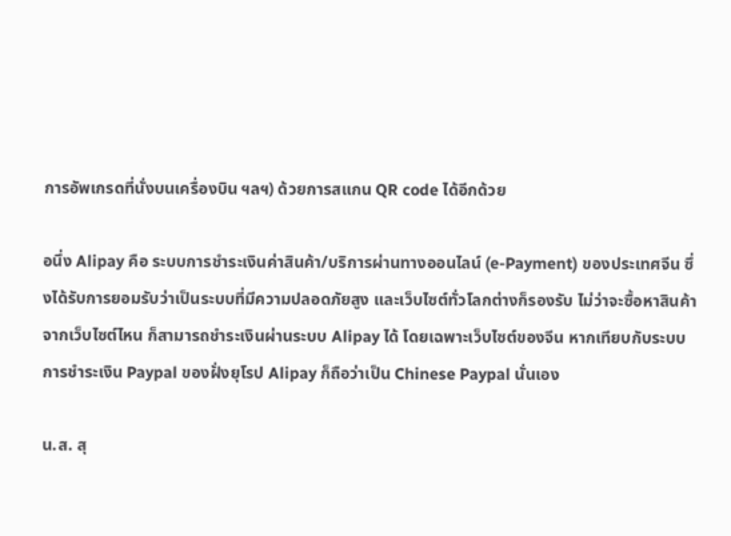การอัพเกรดที่นั่งบนเครื่องบิน ฯลฯ) ด้วยการสแกน QR code ได้อีกด้วย

อนึ่ง Alipay คือ ระบบการชำระเงินค่าสินค้า/บริการผ่านทางออนไลน์ (e-Payment) ของประเทศจีน ซึ่งได้รับการยอมรับว่าเป็นระบบที่มีความปลอดภัยสูง และเว็บไซต์ทั่วโลกต่างก็รองรับ ไม่ว่าจะซื้อหาสินค้าจากเว็บไซต์ไหน ก็สามารถชำระเงินผ่านระบบ Alipay ได้ โดยเฉพาะเว็บไซต์ของจีน หากเทียบกับระบบการชำระเงิน Paypal ของฝั่งยุโรป Alipay ก็ถือว่าเป็น Chinese Paypal นั่นเอง

น.ส. สุ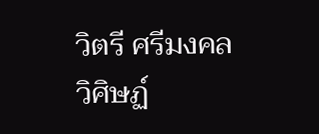วิตรี ศรีมงคลวิศิษฏ์